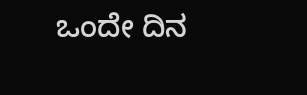ಒಂದೇ ದಿನ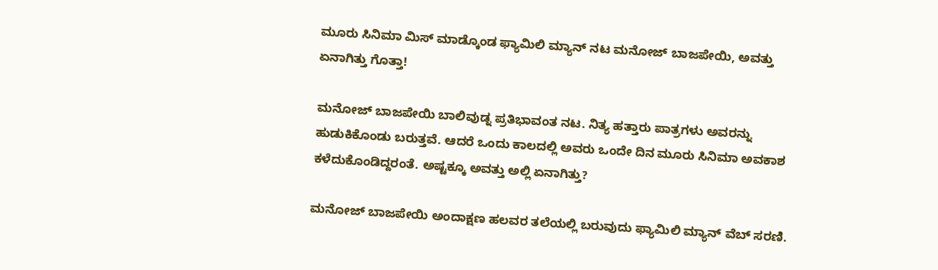ಮೂರು ಸಿನಿಮಾ ಮಿಸ್ ಮಾಡ್ಕೊಂಡ ಫ್ಯಾಮಿಲಿ ಮ್ಯಾನ್ ನಟ ಮನೋಜ್ ಬಾಜಪೇಯಿ, ಅವತ್ತು ಏನಾಗಿತ್ತು ಗೊತ್ತಾ!

ಮನೋಜ್ ಬಾಜಪೇಯಿ ಬಾಲಿವುಡ್ನ ಪ್ರತಿಭಾವಂತ ನಟ. ನಿತ್ಯ ಹತ್ತಾರು ಪಾತ್ರಗಳು ಅವರನ್ನು ಹುಡುಕಿಕೊಂಡು ಬರುತ್ತವೆ. ಆದರೆ ಒಂದು ಕಾಲದಲ್ಲಿ ಅವರು ಒಂದೇ ದಿನ ಮೂರು ಸಿನಿಮಾ ಅವಕಾಶ ಕಳೆದುಕೊಂಡಿದ್ದರಂತೆ. ಅಷ್ಟಕ್ಕೂ ಅವತ್ತು ಅಲ್ಲಿ ಏನಾಗಿತ್ತು?

ಮನೋಜ್ ಬಾಜಪೇಯಿ ಅಂದಾಕ್ಷಣ ಹಲವರ ತಲೆಯಲ್ಲಿ ಬರುವುದು ಫ್ಯಾಮಿಲಿ ಮ್ಯಾನ್ ವೆಬ್ ಸರಣಿ.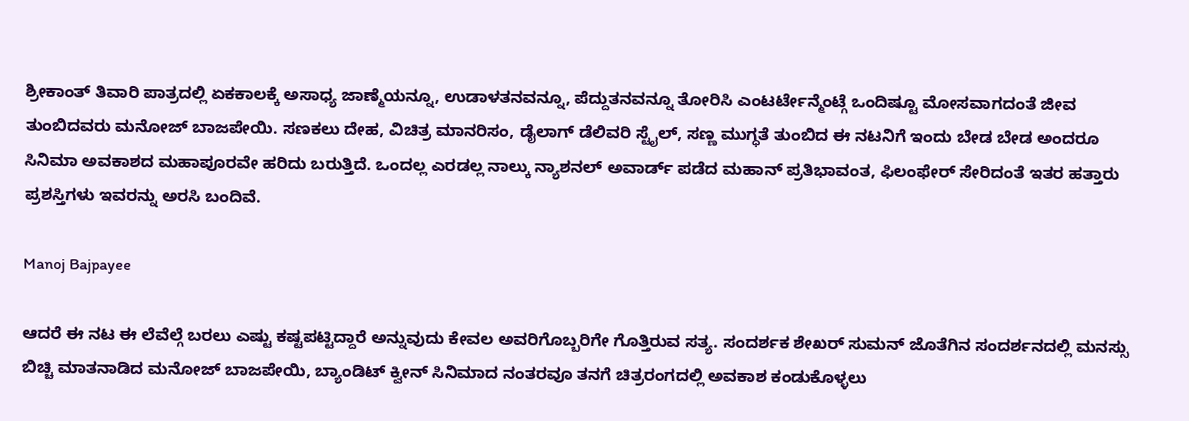ಶ್ರೀಕಾಂತ್ ತಿವಾರಿ ಪಾತ್ರದಲ್ಲಿ ಏಕಕಾಲಕ್ಕೆ ಅಸಾಧ್ಯ ಜಾಣ್ಮೆಯನ್ನೂ, ಉಡಾಳತನವನ್ನೂ, ಪೆದ್ದುತನವನ್ನೂ ತೋರಿಸಿ ಎಂಟರ್ಟೇನ್ಮೆಂಟ್ಗೆ ಒಂದಿಷ್ಟೂ ಮೋಸವಾಗದಂತೆ ಜೀವ ತುಂಬಿದವರು ಮನೋಜ್ ಬಾಜಪೇಯಿ. ಸಣಕಲು ದೇಹ, ವಿಚಿತ್ರ ಮಾನರಿಸಂ, ಡೈಲಾಗ್ ಡೆಲಿವರಿ ಸ್ಟೈಲ್, ಸಣ್ಣ ಮುಗ್ಧತೆ ತುಂಬಿದ ಈ ನಟನಿಗೆ ಇಂದು ಬೇಡ ಬೇಡ ಅಂದರೂ ಸಿನಿಮಾ ಅವಕಾಶದ ಮಹಾಪೂರವೇ ಹರಿದು ಬರುತ್ತಿದೆ. ಒಂದಲ್ಲ ಎರಡಲ್ಲ ನಾಲ್ಕು ನ್ಯಾಶನಲ್ ಅವಾರ್ಡ್ ಪಡೆದ ಮಹಾನ್ ಪ್ರತಿಭಾವಂತ, ಫಿಲಂಫೇರ್ ಸೇರಿದಂತೆ ಇತರ ಹತ್ತಾರು ಪ್ರಶಸ್ತಿಗಳು ಇವರನ್ನು ಅರಸಿ ಬಂದಿವೆ.

Manoj Bajpayee

ಆದರೆ ಈ ನಟ ಈ ಲೆವೆಲ್ಗೆ ಬರಲು ಎಷ್ಟು ಕಷ್ಟಪಟ್ಟಿದ್ದಾರೆ ಅನ್ನುವುದು ಕೇವಲ ಅವರಿಗೊಬ್ಬರಿಗೇ ಗೊತ್ತಿರುವ ಸತ್ಯ. ಸಂದರ್ಶಕ ಶೇಖರ್ ಸುಮನ್ ಜೊತೆಗಿನ ಸಂದರ್ಶನದಲ್ಲಿ ಮನಸ್ಸು ಬಿಚ್ಚಿ ಮಾತನಾಡಿದ ಮನೋಜ್ ಬಾಜಪೇಯಿ, ಬ್ಯಾಂಡಿಟ್ ಕ್ವೀನ್ ಸಿನಿಮಾದ ನಂತರವೂ ತನಗೆ ಚಿತ್ರರಂಗದಲ್ಲಿ ಅವಕಾಶ ಕಂಡುಕೊಳ್ಳಲು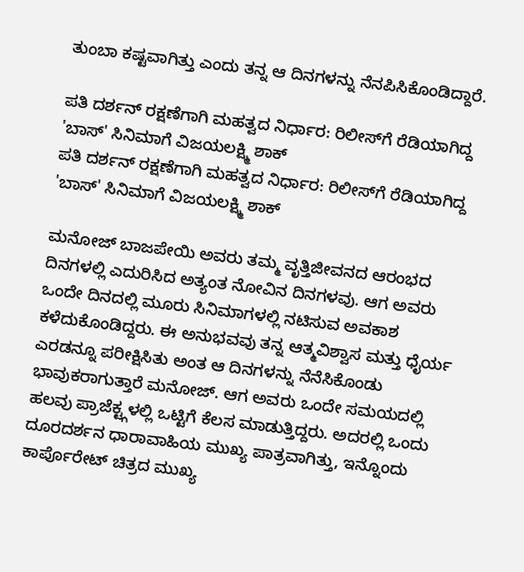ತುಂಬಾ ಕಷ್ಟವಾಗಿತ್ತು ಎಂದು ತನ್ನ ಆ ದಿನಗಳನ್ನು ನೆನಪಿಸಿಕೊಂಡಿದ್ದಾರೆ.

ಪತಿ ದರ್ಶನ್ ರಕ್ಷಣೆಗಾಗಿ ಮಹತ್ವದ ನಿರ್ಧಾರ: ರಿಲೀಸ್‌ಗೆ ರೆಡಿಯಾಗಿದ್ದ 'ಬಾಸ್' ಸಿನಿಮಾಗೆ ವಿಜಯಲಕ್ಷ್ಮಿ ಶಾಕ್‌
ಪತಿ ದರ್ಶನ್ ರಕ್ಷಣೆಗಾಗಿ ಮಹತ್ವದ ನಿರ್ಧಾರ: ರಿಲೀಸ್‌ಗೆ ರೆಡಿಯಾಗಿದ್ದ 'ಬಾಸ್' ಸಿನಿಮಾಗೆ ವಿಜಯಲಕ್ಷ್ಮಿ ಶಾಕ್‌

ಮನೋಜ್ ಬಾಜಪೇಯಿ ಅವರು ತಮ್ಮ ವೃತ್ತಿಜೀವನದ ಆರಂಭದ ದಿನಗಳಲ್ಲಿ ಎದುರಿಸಿದ ಅತ್ಯಂತ ನೋವಿನ ದಿನಗಳವು. ಆಗ ಅವರು ಒಂದೇ ದಿನದಲ್ಲಿ ಮೂರು ಸಿನಿಮಾಗಳಲ್ಲಿ ನಟಿಸುವ ಅವಕಾಶ ಕಳೆದುಕೊಂಡಿದ್ದರು. ಈ ಅನುಭವವು ತನ್ನ ಆತ್ಮವಿಶ್ವಾಸ ಮತ್ತು ಧೈರ್ಯ ಎರಡನ್ನೂ ಪರೀಕ್ಷಿಸಿತು ಅಂತ ಆ ದಿನಗಳನ್ನು ನೆನೆಸಿಕೊಂಡು ಭಾವುಕರಾಗುತ್ತಾರೆ ಮನೋಜ್. ಆಗ ಅವರು ಒಂದೇ ಸಮಯದಲ್ಲಿ ಹಲವು ಪ್ರಾಜೆಕ್ಟ್ಗಳಲ್ಲಿ ಒಟ್ಟಿಗೆ ಕೆಲಸ ಮಾಡುತ್ತಿದ್ದರು. ಅದರಲ್ಲಿ ಒಂದು ದೂರದರ್ಶನ ಧಾರಾವಾಹಿಯ ಮುಖ್ಯ ಪಾತ್ರವಾಗಿತ್ತು, ಇನ್ನೊಂದು ಕಾರ್ಪೊರೇಟ್ ಚಿತ್ರದ ಮುಖ್ಯ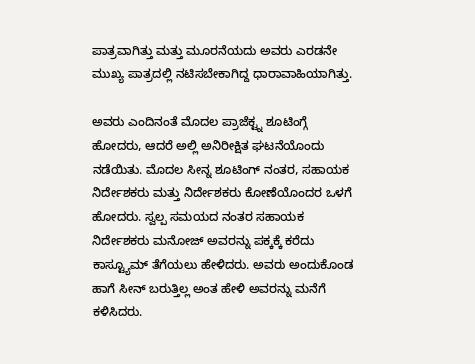ಪಾತ್ರವಾಗಿತ್ತು ಮತ್ತು ಮೂರನೆಯದು ಅವರು ಎರಡನೇ ಮುಖ್ಯ ಪಾತ್ರದಲ್ಲಿ ನಟಿಸಬೇಕಾಗಿದ್ದ ಧಾರಾವಾಹಿಯಾಗಿತ್ತು.

ಅವರು ಎಂದಿನಂತೆ ಮೊದಲ ಪ್ರಾಜೆಕ್ಟ್ನ ಶೂಟಿಂಗ್ಗೆ ಹೋದರು, ಆದರೆ ಅಲ್ಲಿ ಅನಿರೀಕ್ಷಿತ ಘಟನೆಯೊಂದು ನಡೆಯಿತು. ಮೊದಲ ಸೀನ್ನ ಶೂಟಿಂಗ್ ನಂತರ, ಸಹಾಯಕ ನಿರ್ದೇಶಕರು ಮತ್ತು ನಿರ್ದೇಶಕರು ಕೋಣೆಯೊಂದರ ಒಳಗೆ ಹೋದರು. ಸ್ವಲ್ಪ ಸಮಯದ ನಂತರ ಸಹಾಯಕ ನಿರ್ದೇಶಕರು ಮನೋಜ್ ಅವರನ್ನು ಪಕ್ಕಕ್ಕೆ ಕರೆದು ಕಾಸ್ಟ್ಯೂಮ್ ತೆಗೆಯಲು ಹೇಳಿದರು. ಅವರು ಅಂದುಕೊಂಡ ಹಾಗೆ ಸೀನ್ ಬರುತ್ತಿಲ್ಲ ಅಂತ ಹೇಳಿ ಅವರನ್ನು ಮನೆಗೆ ಕಳಿಸಿದರು.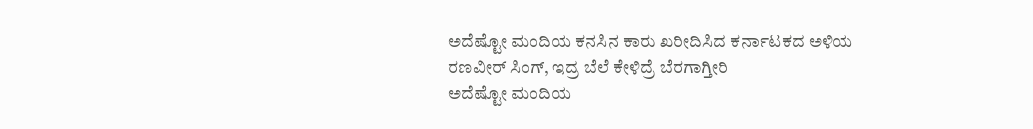ಅದೆಷ್ಟೋ ಮಂದಿಯ ಕನಸಿನ ಕಾರು ಖರೀದಿಸಿದ ಕರ್ನಾಟಕದ ಅಳಿಯ ರಣವೀರ್‌ ಸಿಂಗ್‌, ಇದ್ರ ಬೆಲೆ ಕೇಳಿದ್ರೆ ಬೆರಗಾಗ್ತೀರಿ
ಅದೆಷ್ಟೋ ಮಂದಿಯ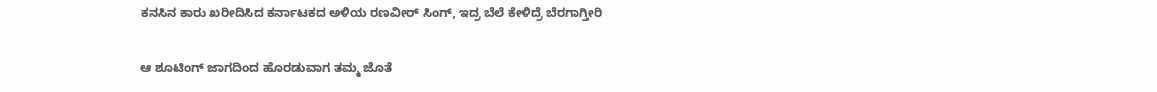ಕನಸಿನ ಕಾರು ಖರೀದಿಸಿದ ಕರ್ನಾಟಕದ ಅಳಿಯ ರಣವೀರ್‌ ಸಿಂಗ್‌, ಇದ್ರ ಬೆಲೆ ಕೇಳಿದ್ರೆ ಬೆರಗಾಗ್ತೀರಿ

ಆ ಶೂಟಿಂಗ್ ಜಾಗದಿಂದ ಹೊರಡುವಾಗ ತಮ್ಮ ಜೊತೆ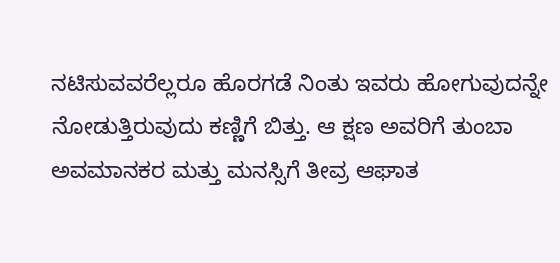ನಟಿಸುವವರೆಲ್ಲರೂ ಹೊರಗಡೆ ನಿಂತು ಇವರು ಹೋಗುವುದನ್ನೇ ನೋಡುತ್ತಿರುವುದು ಕಣ್ಣಿಗೆ ಬಿತ್ತು. ಆ ಕ್ಷಣ ಅವರಿಗೆ ತುಂಬಾ ಅವಮಾನಕರ ಮತ್ತು ಮನಸ್ಸಿಗೆ ತೀವ್ರ ಆಘಾತ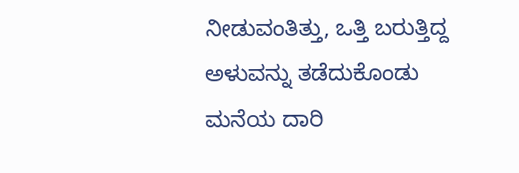ನೀಡುವಂತಿತ್ತು, ಒತ್ತಿ ಬರುತ್ತಿದ್ದ ಅಳುವನ್ನು ತಡೆದುಕೊಂಡು ಮನೆಯ ದಾರಿ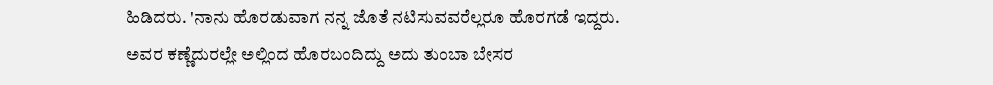ಹಿಡಿದರು. 'ನಾನು ಹೊರಡುವಾಗ ನನ್ನ ಜೊತೆ ನಟಿಸುವವರೆಲ್ಲರೂ ಹೊರಗಡೆ ಇದ್ದರು. ಅವರ ಕಣ್ಣೆದುರಲ್ಲೇ ಅಲ್ಲಿಂದ ಹೊರಬಂದಿದ್ದು ಅದು ತುಂಬಾ ಬೇಸರ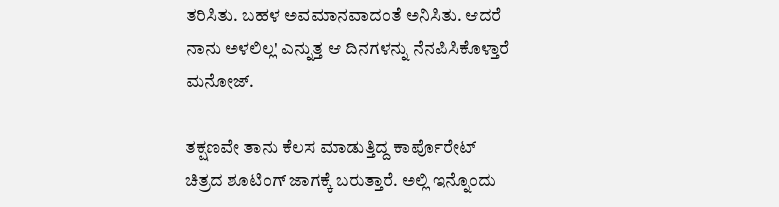ತರಿಸಿತು. ಬಹಳ ಅವಮಾನವಾದಂತೆ ಅನಿಸಿತು. ಆದರೆ ನಾನು ಅಳಲಿಲ್ಲ' ಎನ್ನುತ್ತ ಆ ದಿನಗಳನ್ನು ನೆನಪಿಸಿಕೊಳ್ತಾರೆ ಮನೋಜ್.

ತಕ್ಷಣವೇ ತಾನು ಕೆಲಸ ಮಾಡುತ್ತಿದ್ದ ಕಾರ್ಪೊರೇಟ್ ಚಿತ್ರದ ಶೂಟಿಂಗ್ ಜಾಗಕ್ಕೆ ಬರುತ್ತಾರೆ. ಅಲ್ಲಿ ಇನ್ನೊಂದು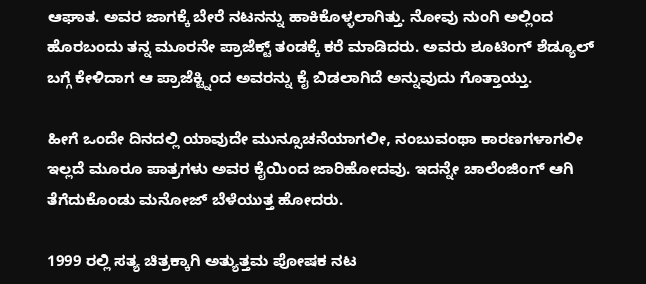ಆಘಾತ. ಅವರ ಜಾಗಕ್ಕೆ ಬೇರೆ ನಟನನ್ನು ಹಾಕಿಕೊಳ್ಳಲಾಗಿತ್ತು. ನೋವು ನುಂಗಿ ಅಲ್ಲಿಂದ ಹೊರಬಂದು ತನ್ನ ಮೂರನೇ ಪ್ರಾಜೆಕ್ಟ್ ತಂಡಕ್ಕೆ ಕರೆ ಮಾಡಿದರು. ಅವರು ಶೂಟಿಂಗ್ ಶೆಡ್ಯೂಲ್ ಬಗ್ಗೆ ಕೇಳಿದಾಗ ಆ ಪ್ರಾಜೆಕ್ಟ್ನಿಂದ ಅವರನ್ನು ಕೈ ಬಿಡಲಾಗಿದೆ ಅನ್ನುವುದು ಗೊತ್ತಾಯ್ತು.

ಹೀಗೆ ಒಂದೇ ದಿನದಲ್ಲಿ ಯಾವುದೇ ಮುನ್ಸೂಚನೆಯಾಗಲೀ, ನಂಬುವಂಥಾ ಕಾರಣಗಳಾಗಲೀ ಇಲ್ಲದೆ ಮೂರೂ ಪಾತ್ರಗಳು ಅವರ ಕೈಯಿಂದ ಜಾರಿಹೋದವು. ಇದನ್ನೇ ಚಾಲೆಂಜಿಂಗ್ ಆಗಿ ತೆಗೆದುಕೊಂಡು ಮನೋಜ್ ಬೆಳೆಯುತ್ತ ಹೋದರು.

1999 ರಲ್ಲಿ ಸತ್ಯ ಚಿತ್ರಕ್ಕಾಗಿ ಅತ್ಯುತ್ತಮ ಪೋಷಕ ನಟ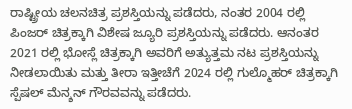ರಾಷ್ಟ್ರೀಯ ಚಲನಚಿತ್ರ ಪ್ರಶಸ್ತಿಯನ್ನು ಪಡೆದರು, ನಂತರ 2004 ರಲ್ಲಿ ಪಿಂಜರ್ ಚಿತ್ರಕ್ಕಾಗಿ ವಿಶೇಷ ಜ್ಯೂರಿ ಪ್ರಶಸ್ತಿಯನ್ನು ಪಡೆದರು. ಆನಂತರ 2021 ರಲ್ಲಿ ಭೋಸ್ಲೆ ಚಿತ್ರಕ್ಕಾಗಿ ಅವರಿಗೆ ಅತ್ಯುತ್ತಮ ನಟ ಪ್ರಶಸ್ತಿಯನ್ನು ನೀಡಲಾಯಿತು ಮತ್ತು ತೀರಾ ಇತ್ತೀಚೆಗೆ 2024 ರಲ್ಲಿ ಗುಲ್ಮೊಹರ್ ಚಿತ್ರಕ್ಕಾಗಿ ಸ್ಪೆಷಲ್ ಮೆನ್ಶನ್ ಗೌರವವನ್ನು ಪಡೆದರು.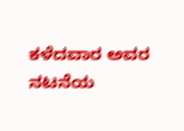ಕಳೆದವಾರ ಅವರ ನಟನೆಯ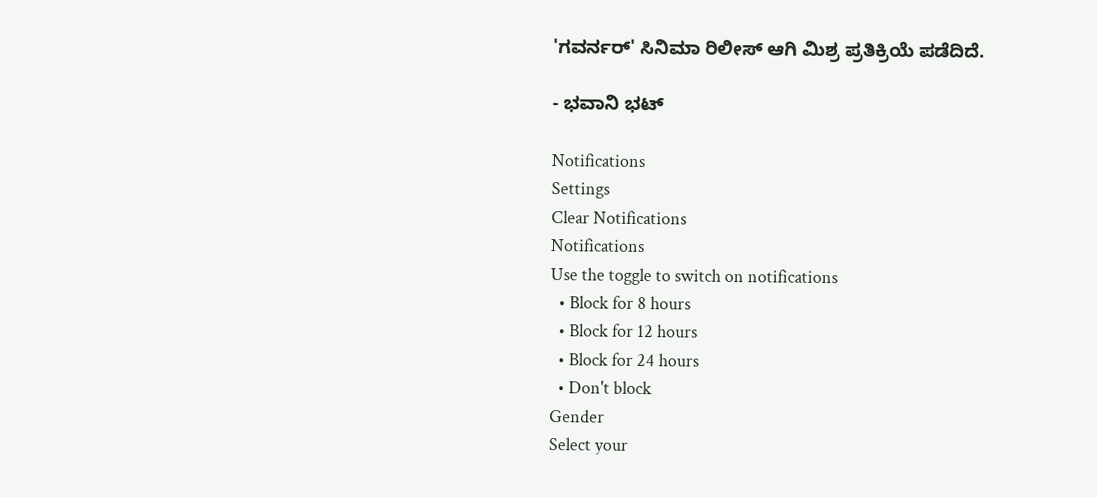'ಗವರ್ನರ್' ಸಿನಿಮಾ ರಿಲೀಸ್ ಆಗಿ ಮಿಶ್ರ ಪ್ರತಿಕ್ರಿಯೆ ಪಡೆದಿದೆ.

- ಭವಾನಿ ಭಟ್

Notifications
Settings
Clear Notifications
Notifications
Use the toggle to switch on notifications
  • Block for 8 hours
  • Block for 12 hours
  • Block for 24 hours
  • Don't block
Gender
Select your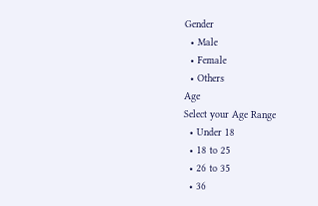Gender
  • Male
  • Female
  • Others
Age
Select your Age Range
  • Under 18
  • 18 to 25
  • 26 to 35
  • 36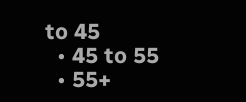to 45
  • 45 to 55
  • 55+